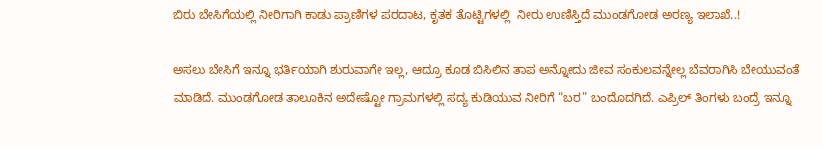ಬಿರು ಬೇಸಿಗೆಯಲ್ಲಿ ನೀರಿಗಾಗಿ ಕಾಡು ಪ್ರಾಣಿಗಳ ಪರದಾಟ, ಕೃತಕ ತೊಟ್ಟಿಗಳಲ್ಲಿ  ನೀರು ಉಣಿಸ್ತಿದೆ ಮುಂಡಗೋಡ ಅರಣ್ಯ ಇಲಾಖೆ..!

ಅಸಲು ಬೇಸಿಗೆ ಇನ್ನೂ ಭರ್ತಿಯಾಗಿ ಶುರುವಾಗೇ ಇಲ್ಲ, ಆದ್ರೂ ಕೂಡ ಬಿಸಿಲಿನ ತಾಪ‌ ಅನ್ನೋದು ಜೀವ ಸಂಕುಲವನ್ನೇಲ್ಲ‌ ಬೆವರಾಗಿಸಿ ಬೇಯುವಂತೆ ಮಾಡಿದೆ. ಮುಂಡಗೋಡ ತಾಲೂಕಿನ ಅದೇಷ್ಟೋ ಗ್ರಾಮಗಳಲ್ಲಿ ಸದ್ಯ ಕುಡಿಯುವ ನೀರಿಗೆ “ಬರ” ಬಂದೊದಗಿದೆ. ಎಪ್ರಿಲ್ ತಿಂಗಳು ಬಂದ್ರೆ ಇನ್ನೂ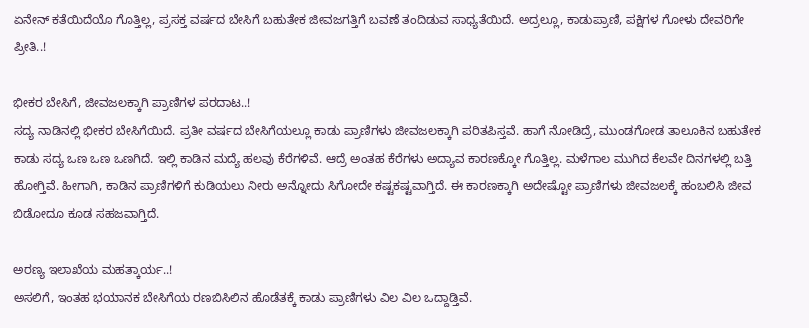ಏನೇನ್ ಕತೆಯಿದೆಯೊ ಗೊತ್ತಿಲ್ಲ, ಪ್ರಸಕ್ತ ವರ್ಷದ ಬೇಸಿಗೆ ಬಹುತೇಕ ಜೀವಜಗತ್ತಿಗೆ ಬವಣೆ ತಂದಿಡುವ ಸಾಧ್ಯತೆಯಿದೆ. ಅದ್ರಲ್ಲೂ, ಕಾಡುಪ್ರಾಣಿ, ಪಕ್ಷಿಗಳ ಗೋಳು ದೇವರಿಗೇ ಪ್ರೀತಿ..!

ಭೀಕರ ಬೇಸಿಗೆ, ಜೀವಜಲಕ್ಕಾಗಿ ಪ್ರಾಣಿಗಳ ಪರದಾಟ..!
ಸದ್ಯ ನಾಡಿನಲ್ಲಿ ಭೀಕರ ಬೇಸಿಗೆಯಿದೆ. ಪ್ರತೀ ವರ್ಷದ ಬೇಸಿಗೆಯಲ್ಲೂ ಕಾಡು ಪ್ರಾಣಿಗಳು ಜೀವಜಲಕ್ಕಾಗಿ ಪರಿತಪಿಸ್ತವೆ. ಹಾಗೆ ನೋಡಿದ್ರೆ, ಮುಂಡಗೋಡ ತಾಲೂಕಿನ ಬಹುತೇಕ‌ ಕಾಡು ಸದ್ಯ ಒಣ ಒಣ ಒಣಗಿದೆ. ಇಲ್ಲಿ ಕಾಡಿನ ಮದ್ಯೆ ಹಲವು ಕೆರೆಗಳಿವೆ. ಆದ್ರೆ ಅಂತಹ ಕೆರೆಗಳು ಅದ್ಯಾವ ಕಾರಣಕ್ಕೋ ಗೊತ್ತಿಲ್ಲ‌. ಮಳೆಗಾಲ ಮುಗಿದ ಕೆಲವೇ ದಿನಗಳಲ್ಲಿ ಬತ್ತಿ ಹೋಗ್ತಿವೆ. ಹೀಗಾಗಿ, ಕಾಡಿನ ಪ್ರಾಣಿಗಳಿಗೆ ಕುಡಿಯಲು ನೀರು ಅನ್ನೋದು ಸಿಗೋದೇ ಕಷ್ಟಕಷ್ಟವಾಗ್ತಿದೆ. ಈ ಕಾರಣಕ್ಕಾಗಿ ಅದೇಷ್ಟೋ ಪ್ರಾಣಿಗಳು ಜೀವಜಲಕ್ಕೆ ಹಂಬಲಿಸಿ ಜೀವ ಬಿಡೋದೂ ಕೂಡ ಸಹಜವಾಗ್ತಿದೆ.

ಅರಣ್ಯ ಇಲಾಖೆಯ ಮಹತ್ಕಾರ್ಯ..!
ಅಸಲಿಗೆ, ಇಂತಹ ಭಯಾನಕ ಬೇಸಿಗೆಯ ರಣಬಿಸಿಲಿನ ಹೊಡೆತಕ್ಕೆ ಕಾಡು ಪ್ರಾಣಿಗಳು ವಿಲ ವಿಲ ಒದ್ದಾಡ್ತಿವೆ.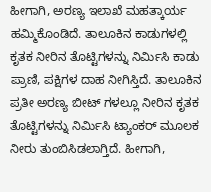ಹೀಗಾಗಿ, ಅರಣ್ಯ ಇಲಾಖೆ ಮಹತ್ಕಾರ್ಯ ಹಮ್ಮಿಕೊಂಡಿದೆ. ತಾಲೂಕಿನ ಕಾಡುಗಳಲ್ಲಿ ಕೃತಕ ನೀರಿನ ತೊಟ್ಟಿಗಳನ್ನು ನಿರ್ಮಿಸಿ ಕಾಡು ಪ್ರಾಣಿ, ಪಕ್ಷಿಗಳ ದಾಹ ನೀಗಿಸ್ತಿದೆ. ತಾಲೂಕಿನ ಪ್ರತೀ ಅರಣ್ಯ ಬೀಟ್ ಗಳಲ್ಲೂ ನೀರಿನ ಕೃತಕ ತೊಟ್ಟಿಗಳನ್ನು ನಿರ್ಮಿಸಿ ಟ್ಯಾಂಕರ್ ಮೂಲಕ ನೀರು ತುಂಬಿಸಿಡಲಾಗ್ತಿದೆ. ಹೀಗಾಗಿ,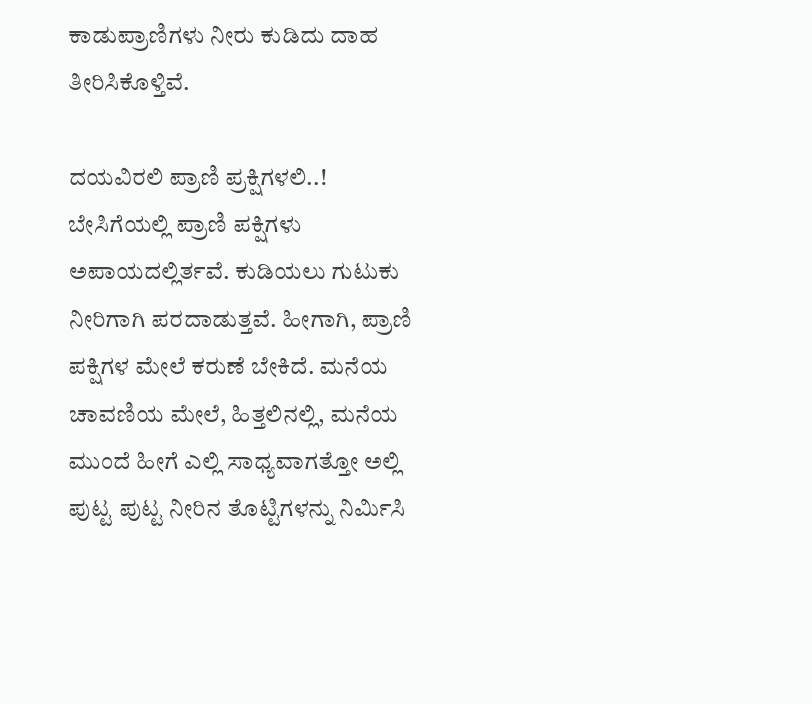ಕಾಡುಪ್ರಾಣಿಗಳು ನೀರು ಕುಡಿದು ದಾಹ ತೀರಿಸಿಕೊಳ್ತಿವೆ.

ದಯವಿರಲಿ ಪ್ರಾಣಿ ಪ್ರಕ್ಷಿಗಳಲಿ..!
ಬೇಸಿಗೆಯಲ್ಲಿ ಪ್ರಾಣಿ ಪಕ್ಷಿಗಳು ಅಪಾಯದಲ್ಲಿರ್ತವೆ. ಕುಡಿಯಲು ಗುಟುಕು ನೀರಿಗಾಗಿ ಪರದಾಡುತ್ತವೆ. ಹೀಗಾಗಿ, ಪ್ರಾಣಿ ಪಕ್ಷಿಗಳ ಮೇಲೆ ಕರುಣೆ ಬೇಕಿದೆ. ಮನೆಯ ಚಾವಣಿಯ ಮೇಲೆ, ಹಿತ್ತಲಿನಲ್ಲಿ, ಮನೆಯ ಮುಂದೆ ಹೀಗೆ ಎಲ್ಲಿ ಸಾಧ್ಯವಾಗತ್ತೋ ಅಲ್ಲಿ ಪುಟ್ಟ ಪುಟ್ಟ ನೀರಿನ ತೊಟ್ಟಿಗಳನ್ನು ನಿರ್ಮಿಸಿ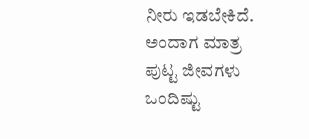ನೀರು ಇಡಬೇಕಿದೆ. ಅಂದಾಗ ಮಾತ್ರ ಪುಟ್ಟ ಜೀವಗಳು ಒಂದಿಷ್ಟು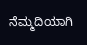ನೆಮ್ಮದಿಯಾಗಿ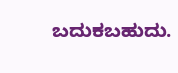ಬದುಕಬಹುದು.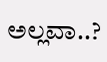ಅಲ್ಲವಾ..?